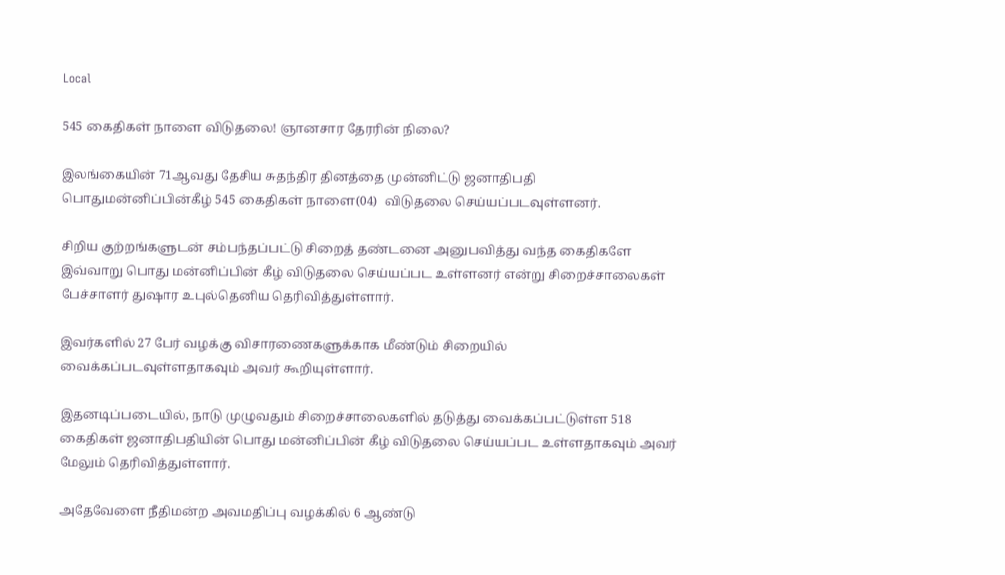Local

545 கைதிகள் நாளை விடுதலை! ஞானசார தேரரின் நிலை?

இலங்கையின் 71ஆவது தேசிய சுதந்திர தினத்தை முன்னிட்டு ஜனாதிபதி பொதுமன்னிப்பின்கீழ் 545 கைதிகள் நாளை(04)  விடுதலை செய்யப்படவுள்ளனர்.

சிறிய குற்றங்களுடன் சம்பந்தப்பட்டு சிறைத் தண்டனை அனுபவித்து வந்த கைதிகளே இவ்வாறு பொது மன்னிப்பின் கீழ் விடுதலை செய்யப்பட உள்ளனர் என்று சிறைச்சாலைகள் பேச்சாளர் துஷார உபுல்தெனிய தெரிவித்துள்ளார்.

இவர்களில் 27 பேர் வழக்கு விசாரணைகளுக்காக மீண்டும் சிறையில் வைக்கப்படவுள்ளதாகவும் அவர் கூறியுள்ளார்.

இதனடிப்படையில், நாடு முழுவதும் சிறைச்சாலைகளில் தடுத்து வைக்கப்பட்டுள்ள 518 கைதிகள் ஜனாதிபதியின் பொது மன்னிப்பின் கீழ் விடுதலை செய்யப்பட உள்ளதாகவும் அவர் மேலும் தெரிவித்துள்ளார்.

அதேவேளை நீதிமன்ற அவமதிப்பு வழக்கில் 6 ஆண்டு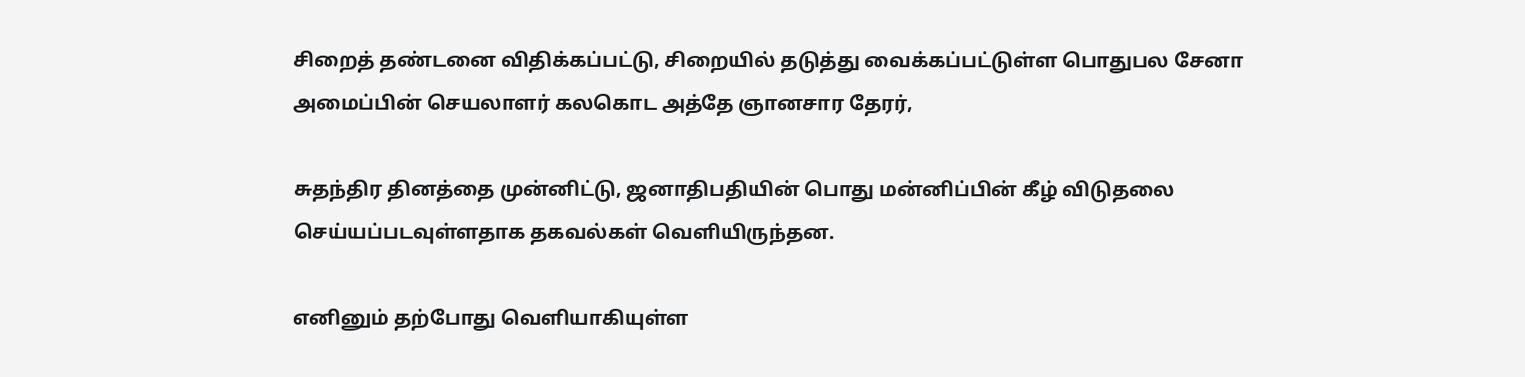சிறைத் தண்டனை விதிக்கப்பட்டு, சிறையில் தடுத்து வைக்கப்பட்டுள்ள பொதுபல சேனா அமைப்பின் செயலாளர் கலகொட அத்தே ஞானசார தேரர்,

சுதந்திர தினத்தை முன்னிட்டு, ஜனாதிபதியின் பொது மன்னிப்பின் கீழ் விடுதலை செய்யப்படவுள்ளதாக தகவல்கள் வெளியிருந்தன.

எனினும் தற்போது வெளியாகியுள்ள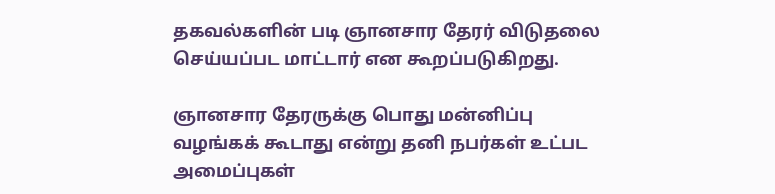தகவல்களின் படி ஞானசார தேரர் விடுதலை செய்யப்பட மாட்டார் என கூறப்படுகிறது.

ஞானசார தேரருக்கு பொது மன்னிப்பு வழங்கக் கூடாது என்று தனி நபர்கள் உட்பட அமைப்புகள்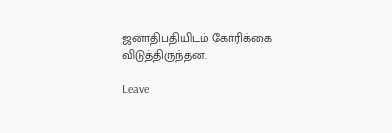ஜனாதிபதியிடம் கோரிக்கை விடுத்திருந்தன.

Leave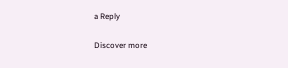a Reply

Discover more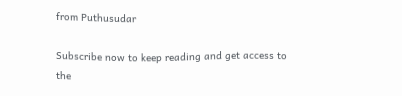from Puthusudar

Subscribe now to keep reading and get access to the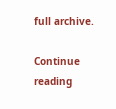full archive.

Continue reading